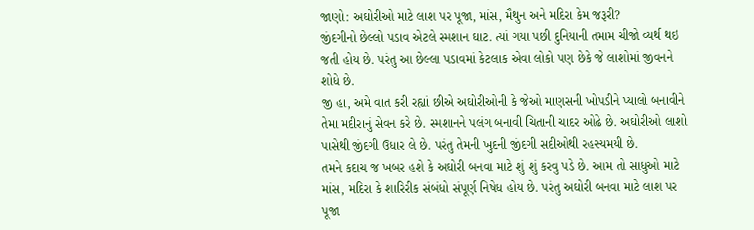જાણો: અઘોરીઓ માટે લાશ પર પૂજા, માંસ, મૈથુન અને મદિરા કેમ જરૂરી?
જીંદગીનો છેલ્લો પડાવ એટલે સ્મશાન ઘાટ. ત્યાં ગયા પછી દુનિયાની તમામ ચીજો વ્યર્થ થઇ જતી હોય છે. પરંતુ આ છેલ્લા પડાવમાં કેટલાક એવા લોકો પણ છેકે જે લાશોમાં જીવનને શોધે છે.
જી હા, અમે વાત કરી રહ્યાં છીએ અઘોરીઓની કે જેઓ માણસની ખોપડીને પ્યાલો બનાવીને તેમા મદીરાનું સેવન કરે છે. સ્મશાનને પલંગ બનાવી ચિતાની ચાદર ઓઢે છે. અઘોરીઓ લાશો પાસેથી જીંદગી ઉધાર લે છે. પરંતુ તેમની ખુદની જીંદગી સદીઓથી રહસ્યમયી છે.
તમને કદાચ જ ખબર હશે કે અઘોરી બનવા માટે શું શું કરવુ પડે છે. આમ તો સાધુઓ માટે માંસ, મદિરા કે શારિરીક સંબંધો સંપૂર્ણ નિષેધ હોય છે. પરંતુ અઘોરી બનવા માટે લાશ પર પૂજા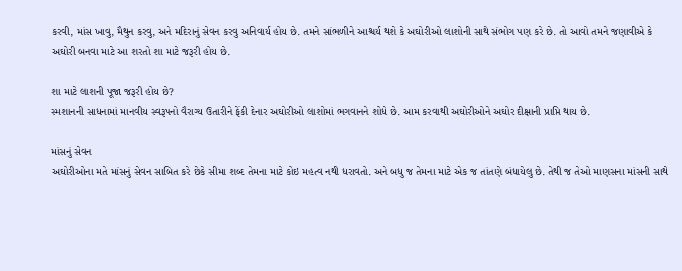કરવી, માંસ ખાવુ, મૈથુન કરવુ, અને મદિરાનું સેવન કરવુ અનિવાર્ય હોય છે. તમને સાંભળીને આશ્ચર્ય થશે કે અઘોરીઓ લાશોની સાથે સંભોગ પણ કરે છે. તો આવો તમને જણાવીએ કે અઘોરી બનવા માટે આ શરતો શા માટે જરૂરી હોય છે.

શા માટે લાશની પૂજા જરૂરી હોય છે?
સ્મશાનની સાધનામાં માનવીય સ્વરૂપનો વૈરાગ્ય ઉતારીને ફેંકી દેનાર અઘોરીઓ લાશોમાં ભગવાનને શોધે છે. આમ કરવાથી અઘોરીઓને અઘોર દીક્ષાની પ્રાપ્તિ થાય છે.

માંસનું સેવન
અઘોરીઓના મતે માંસનું સેવન સાબિત કરે છેકે સીમા શબ્દ તેમના માટે કોઇ મહત્વ નથી ધરાવતો. અને બધુ જ તેમના માટે એક જ તાંતણે બંધાયેલુ છે. તેથી જ તેઓ માણસના માંસની સાથે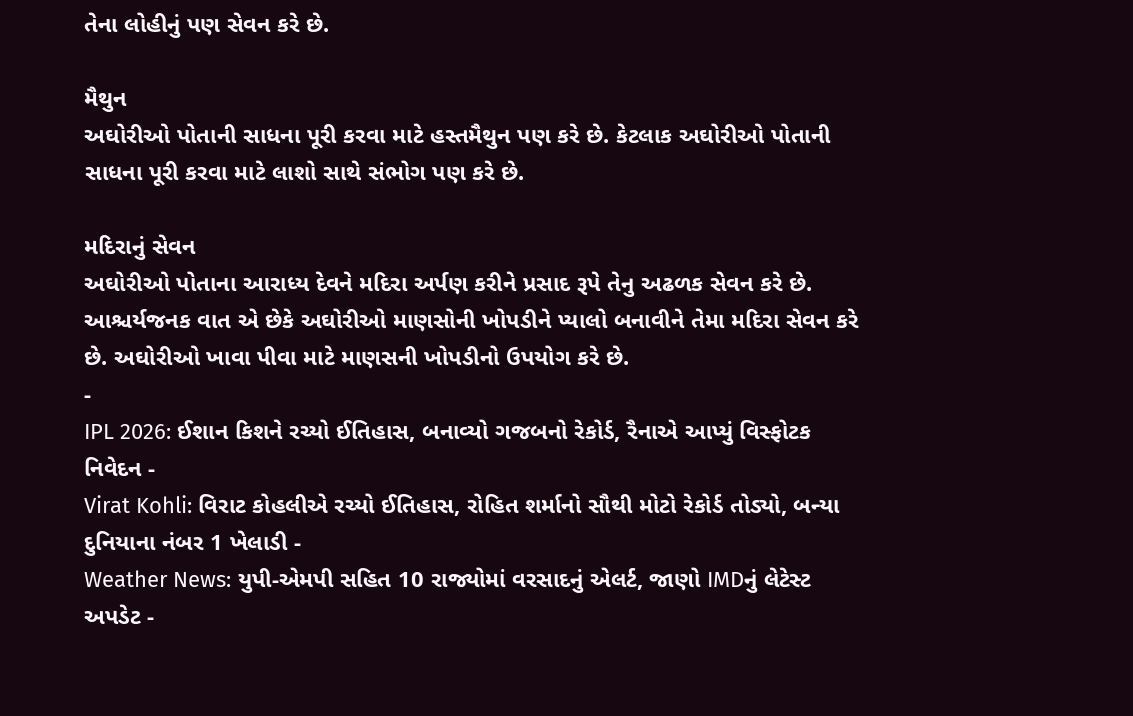તેના લોહીનું પણ સેવન કરે છે.

મૈથુન
અઘોરીઓ પોતાની સાધના પૂરી કરવા માટે હસ્તમૈથુન પણ કરે છે. કેટલાક અઘોરીઓ પોતાની સાધના પૂરી કરવા માટે લાશો સાથે સંભોગ પણ કરે છે.

મદિરાનું સેવન
અઘોરીઓ પોતાના આરાધ્ય દેવને મદિરા અર્પણ કરીને પ્રસાદ રૂપે તેનુ અઢળક સેવન કરે છે. આશ્ચર્યજનક વાત એ છેકે અઘોરીઓ માણસોની ખોપડીને પ્યાલો બનાવીને તેમા મદિરા સેવન કરે છે. અઘોરીઓ ખાવા પીવા માટે માણસની ખોપડીનો ઉપયોગ કરે છે.
-
IPL 2026: ઈશાન કિશને રચ્યો ઈતિહાસ, બનાવ્યો ગજબનો રેકોર્ડ, રૈનાએ આપ્યું વિસ્ફોટક નિવેદન -
Virat Kohli: વિરાટ કોહલીએ રચ્યો ઈતિહાસ, રોહિત શર્માનો સૌથી મોટો રેકોર્ડ તોડ્યો, બન્યા દુનિયાના નંબર 1 ખેલાડી -
Weather News: યુપી-એમપી સહિત 10 રાજ્યોમાં વરસાદનું એલર્ટ, જાણો IMDનું લેટેસ્ટ અપડેટ -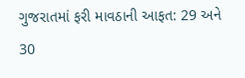ગુજરાતમાં ફરી માવઠાની આફત: 29 અને 30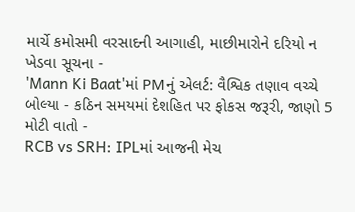માર્ચે કમોસમી વરસાદની આગાહી, માછીમારોને દરિયો ન ખેડવા સૂચના -
'Mann Ki Baat'માં PMનું એલર્ટ: વૈશ્વિક તણાવ વચ્ચે બોલ્યા - કઠિન સમયમાં દેશહિત પર ફોકસ જરૂરી, જાણો 5 મોટી વાતો -
RCB vs SRH: IPLમાં આજની મેચ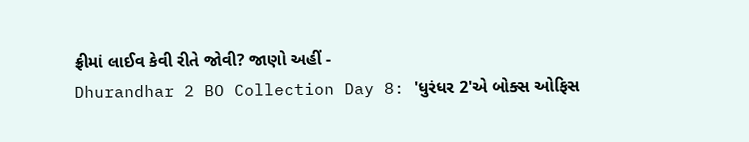ફ્રીમાં લાઈવ કેવી રીતે જોવી? જાણો અહીં -
Dhurandhar 2 BO Collection Day 8: 'ધુરંધર 2'એ બોક્સ ઓફિસ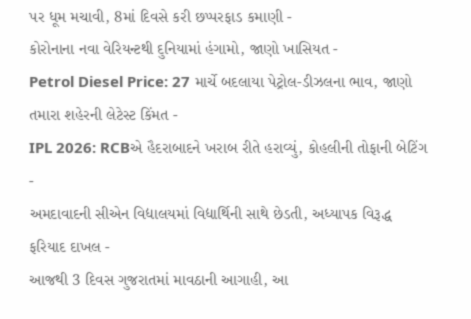પર ધૂમ મચાવી, 8માં દિવસે કરી છપ્પરફાડ કમાણી -
કોરોનાના નવા વેરિયન્ટથી દુનિયામાં હંગામો, જાણો ખાસિયત -
Petrol Diesel Price: 27 માર્ચે બદલાયા પેટ્રોલ-ડીઝલના ભાવ, જાણો તમારા શહેરની લેટેસ્ટ કિંમત -
IPL 2026: RCBએ હૈદરાબાદને ખરાબ રીતે હરાવ્યું, કોહલીની તોફાની બેટિંગ -
અમદાવાદની સીએન વિદ્યાલયમાં વિદ્યાર્થિની સાથે છેડતી, અધ્યાપક વિરૂદ્ધ ફરિયાદ દાખલ -
આજથી 3 દિવસ ગુજરાતમાં માવઠાની આગાહી, આ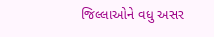જિલ્લાઓને વધુ અસર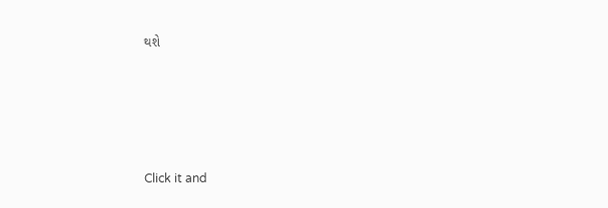થશે








Click it and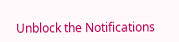Unblock the Notifications